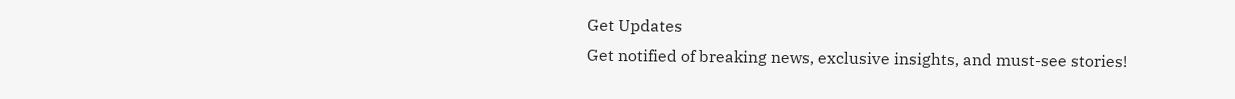Get Updates
Get notified of breaking news, exclusive insights, and must-see stories!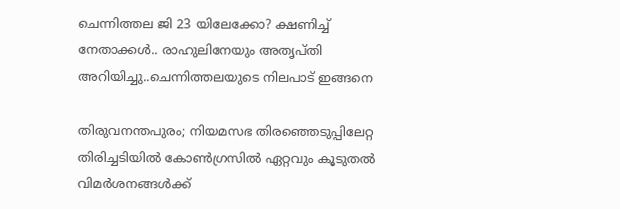ചെന്നിത്തല ജി 23 യിലേക്കോ? ക്ഷണിച്ച് നേതാക്കൾ.. രാഹുലിനേയും അതൃപ്തി അറിയിച്ചു..ചെന്നിത്തലയുടെ നിലപാട് ഇങ്ങനെ

തിരുവനന്തപുരം; നിയമസഭ തിരഞ്ഞെടുപ്പിലേറ്റ തിരിച്ചടിയിൽ കോൺഗ്രസിൽ ഏറ്റവും കൂടുതൽ വിമർശനങ്ങൾക്ക്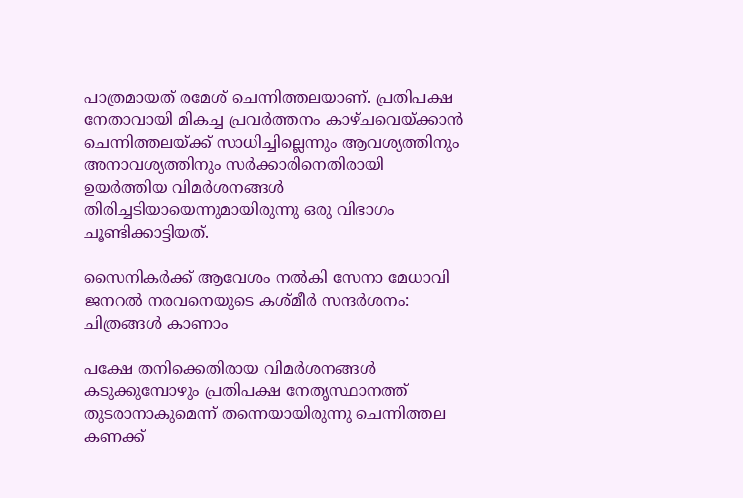പാത്രമായത് രമേശ് ചെന്നിത്തലയാണ്. പ്രതിപക്ഷ നേതാവായി മികച്ച പ്രവർത്തനം കാഴ്ചവെയ്ക്കാൻ ചെന്നിത്തലയ്ക്ക് സാധിച്ചില്ലെന്നും ആവശ്യത്തിനും അനാവശ്യത്തിനും സർക്കാരിനെതിരായി ഉയർത്തിയ വിമർശനങ്ങൾ തിരിച്ചടിയായെന്നുമായിരുന്നു ഒരു വിഭാഗം ചൂണ്ടിക്കാട്ടിയത്.

സൈനികര്‍ക്ക് ആവേശം നല്‍കി സേനാ മേധാവി ജനറല്‍ നരവനെയുടെ കശ്മീര്‍ സന്ദര്‍ശനം: ചിത്രങ്ങള്‍ കാണാം

പക്ഷേ തനിക്കെതിരായ വിമർശനങ്ങൾ കടുക്കുമ്പോഴും പ്രതിപക്ഷ നേതൃസ്ഥാനത്ത് തുടരാനാകുമെന്ന് തന്നെയായിരുന്നു ചെന്നിത്തല കണക്ക്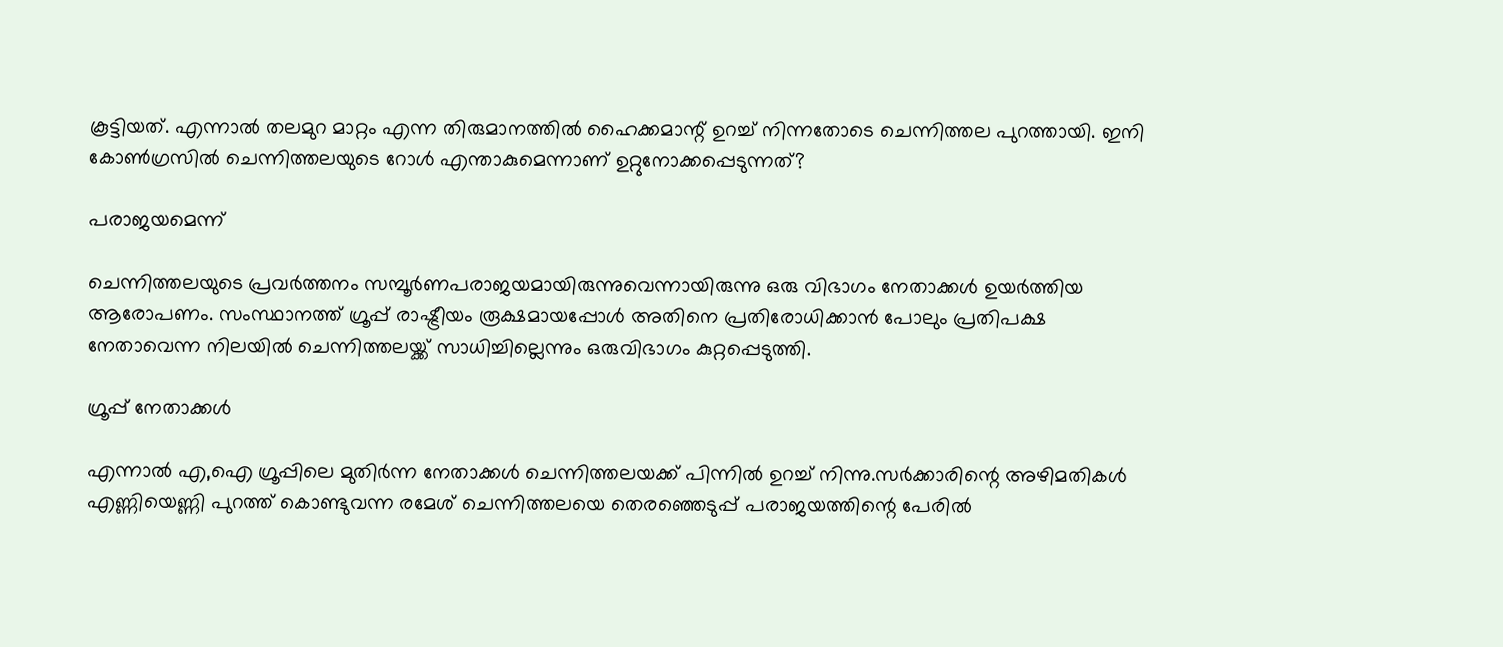കൂട്ടിയത്. എന്നാൽ തലമുറ മാറ്റം എന്ന തിരുമാനത്തിൽ ഹൈക്കമാന്റ് ഉറച്ച് നിന്നതോടെ ചെന്നിത്തല പുറത്തായി. ഇനി കോൺഗ്രസിൽ ചെന്നിത്തലയുടെ റോൾ എന്താകുമെന്നാണ് ഉറ്റുനോക്കപ്പെടുന്നത്?

പരാജയമെന്ന്

ചെന്നിത്തലയുടെ പ്രവർത്തനം സമ്പൂർണപരാജയമായിരുന്നുവെന്നായിരുന്നു ഒരു വിഭാഗം നേതാക്കൾ ഉയർത്തിയ ആരോപണം. സംസ്ഥാനത്ത് ഗ്രൂപ്പ് രാഷ്ട്രീയം രൂക്ഷമായപ്പോൾ അതിനെ പ്രതിരോധിക്കാൻ പോലും പ്രതിപക്ഷ നേതാവെന്ന നിലയിൽ ചെന്നിത്തലയ്ക്ക് സാധിച്ചില്ലെന്നും ഒരുവിഭാഗം കുറ്റപ്പെടുത്തി.

ഗ്രൂപ്പ് നേതാക്കൾ

എന്നാൽ എ,ഐ ഗ്രൂപ്പിലെ മുതിർന്ന നേതാക്കൾ ചെന്നിത്തലയക്ക് പിന്നിൽ ഉറച്ച് നിന്നു.സര്‍ക്കാരിന്റെ അഴിമതികള്‍ എണ്ണിയെണ്ണി പുറത്ത് കൊണ്ടുവന്ന രമേശ് ചെന്നിത്തലയെ തെരഞ്ഞെടുപ്പ് പരാജയത്തിന്റെ പേരില്‍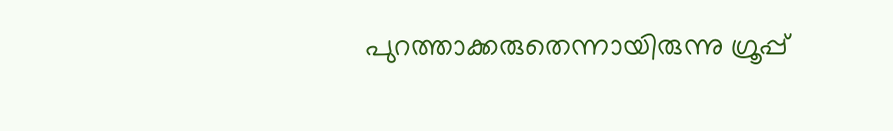പുറത്താക്കരുതെന്നായിരുന്നു ഗ്രൂപ്പ്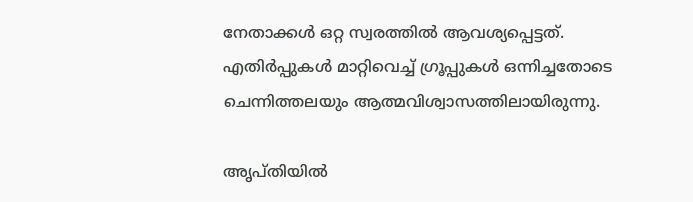നേതാക്കൾ ഒറ്റ സ്വരത്തിൽ ആവശ്യപ്പെട്ടത്. എതിർപ്പുകൾ മാറ്റിവെച്ച് ഗ്രൂപ്പുകൾ ഒന്നിച്ചതോടെ ചെന്നിത്തലയും ആത്മവിശ്വാസത്തിലായിരുന്നു.

അൃപ്തിയിൽ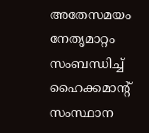അതേസമയം നേതൃമാറ്റം സംബന്ധിച്ച് ഹൈക്കമാന്റ് സംസ്ഥാന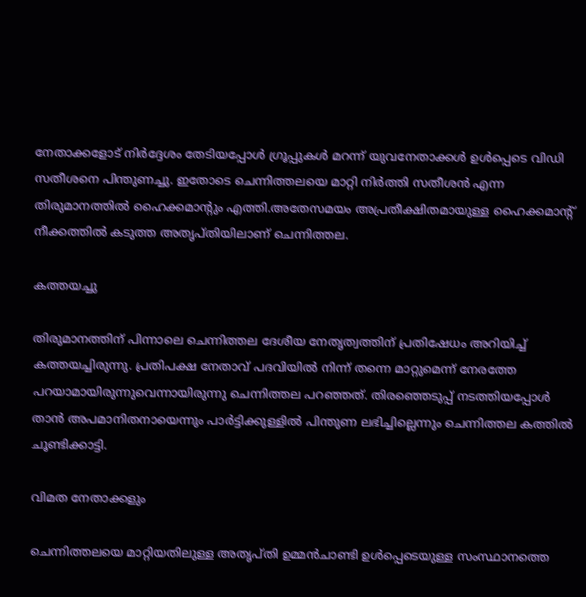നേതാക്കളോട് നിർദ്ദേശം തേടിയപ്പോൾ ഗ്രൂപ്പുകൾ മറന്ന് യുവനേതാക്കൾ ഉൾപ്പെടെ വിഡി സതീശനെ പിന്തുണച്ചു. ഇതോടെ ചെന്നിത്തലയെ മാറ്റി നിർത്തി സതീശൻ എന്ന തിരുമാനത്തിൽ ഹൈക്കമാന്റും എത്തി.അതേസമയം അപ്രതീക്ഷിതമായുള്ള ഹൈക്കമാന്റ് നീക്കത്തിൽ കടുത്ത അതൃപ്തിയിലാണ് ചെന്നിത്തല.

കത്തയച്ചു

തിരുമാനത്തിന് പിന്നാലെ ചെന്നിത്തല ദേശീയ നേതൃത്വത്തിന് പ്രതിഷേധം അറിയിച്ച് കത്തയച്ചിരുന്നു. പ്രതിപക്ഷ നേതാവ് പദവിയില്‍ നിന്ന് തന്നെ മാറ്റുമെന്ന് നേരത്തേ പറയാമായിരുന്നുവെന്നായിരുന്നു ചെന്നിത്തല പറഞ്ഞത്. തിരഞ്ഞെടുപ്പ് നടത്തിയപ്പോൾ താൻ അപമാനിതനായെന്നും പാർട്ടിക്കുള്ളിൽ പിന്തുണ ലഭിച്ചില്ലെന്നും ചെന്നിത്തല കത്തിൽ ചൂണ്ടിക്കാട്ടി.

വിമത നേതാക്കളും

ചെന്നിത്തലയെ മാറ്റിയതിലുള്ള അതൃപ്തി ഉമ്മൻചാണ്ടി ഉൾപ്പെടെയുള്ള സംസ്ഥാനത്തെ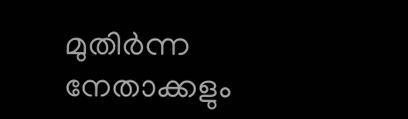മുതിർന്ന നേതാക്കളും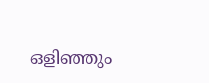ഒളിഞ്ഞും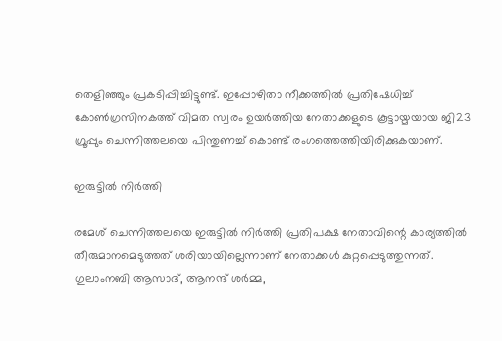തെളിഞ്ഞും പ്രകടിപ്പിച്ചിട്ടുണ്ട്. ഇപ്പോഴിതാ നീക്കത്തിൽ പ്രതിഷേധിച്ച് കോൺഗ്രസിനകത്ത് വിമത സ്വരം ഉയർത്തിയ നേതാക്കളുടെ കൂട്ടായ്മയായ ജി23 ഗ്രൂപ്പും ചെന്നിത്തലയെ പിന്തുണച്ച് കൊണ്ട് രംഗത്തെത്തിയിരിക്കുകയാണ്.

ഇരുട്ടിൽ നിർത്തി

രമേശ് ചെന്നിത്തലയെ ഇരുട്ടില്‍ നിര്‍ത്തി പ്രതിപക്ഷ നേതാവിന്റെ കാര്യത്തില്‍ തീരുമാനമെടുത്തത് ശരിയായില്ലെന്നാണ് നേതാക്കൾ കുറ്റപ്പെടുത്തുന്നത്. ഗുലാംനബി ആസാദ്, ആനന്ദ് ശര്‍മ്മ,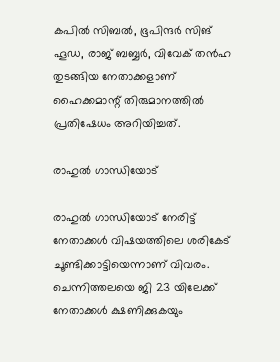കപില്‍ സിബല്‍, ഭൂപിന്ദര്‍ സിങ് ഹൂഡ, രാജ് ബബ്ബര്‍, വിവേക് തന്‍ഹ തുടങ്ങിയ നേതാക്കളാണ് ഹൈക്കമാന്റ് തിരുമാനത്തിൽ പ്രതിഷേധം അറിയിച്ചത്.

രാഹുൽ ഗാന്ധിയോട്

രാഹുൽ ഗാന്ധിയോട് നേരിട്ട് നേതാക്കൾ വിഷയത്തിലെ ശരികേട് ചൂണ്ടിക്കാട്ടിയെന്നാണ് വിവരം. ചെന്നിത്തലയെ ജി 23 യിലേക്ക് നേതാക്കൾ ക്ഷണിക്കുകയും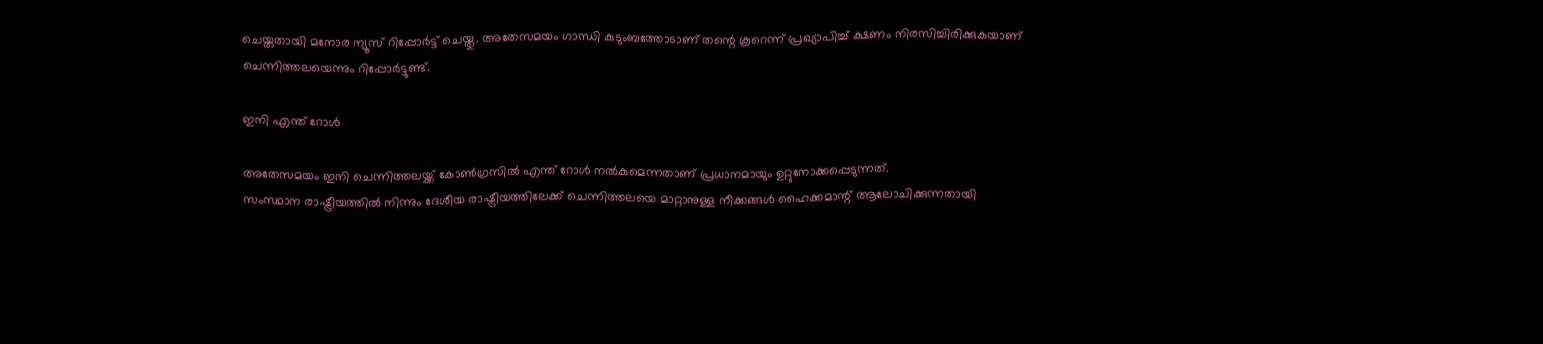ചെയ്തതായി മനോര ന്യൂസ് റിപ്പോർട്ട് ചെയ്തു. അതേസമയം ഗാന്ധി കുടുംബത്തോടാണ് തന്റെ കൂറെന്ന് പ്രഖ്യാപിച്ച് ക്ഷണം നിരസിച്ചിരിക്കുകയാണ് ചെന്നിത്തലയെന്നും റിപ്പോർട്ടുണ്ട്.

ഇനി എന്ത് റോൾ

അതേസമയം ഇനി ചെന്നിത്തലയ്ക്ക് കോൺഗ്രസിൽ എന്ത് റോൾ നൽകുമെന്നതാണ് പ്രധാനമായും ഉറ്റുനോക്കപ്പെടുന്നത്.
സംസ്ഥാന രാഷ്ട്രീയത്തിൽ നിന്നും ദേശീയ രാഷ്ട്രീയത്തിലേക്ക് ചെന്നിത്തലയെ മാറ്റാനുള്ള നീക്കങ്ങൾ ഹൈക്കമാന്റ് ആലോചിക്കുന്നതായി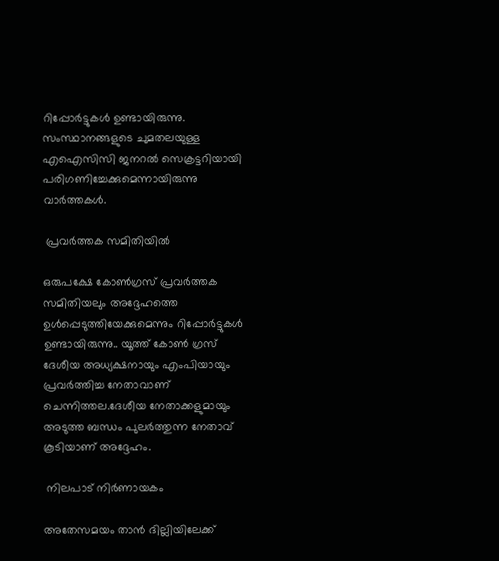റിപ്പോർട്ടുകൾ ഉണ്ടായിരുന്നു. സംസ്ഥാനങ്ങളുടെ ചുമതലയുള്ള എഐസിസി ജനറൽ സെക്രട്ടറിയായി പരിഗണിച്ചേക്കുമെന്നായിരുന്നു വാർത്തകൾ.

 പ്രവർത്തക സമിതിയിൽ

ഒരുപക്ഷേ കോണ്‍ഗ്രസ് പ്രവര്‍ത്തക സമിതിയലും അദ്ദേഹത്തെ ഉള്‍പ്പെടുത്തിയേക്കുമെന്നും റിപ്പോർട്ടുകൾ ഉണ്ടായിരുന്നു.. യൂത്ത് കോൺ ഗ്രസ് ദേശീയ അധ്യക്ഷനായും എംപിയായും പ്രവർത്തിച്ച നേതാവാണ് ചെന്നിത്തല.ദേശീയ നേതാക്കളുമായും അടുത്ത ബന്ധം പുലർത്തുന്ന നേതാവ് കൂടിയാണ് അദ്ദേഹം.

 നിലപാട് നിർണായകം

അതേസമയം താൻ ദില്ലിയിലേക്ക്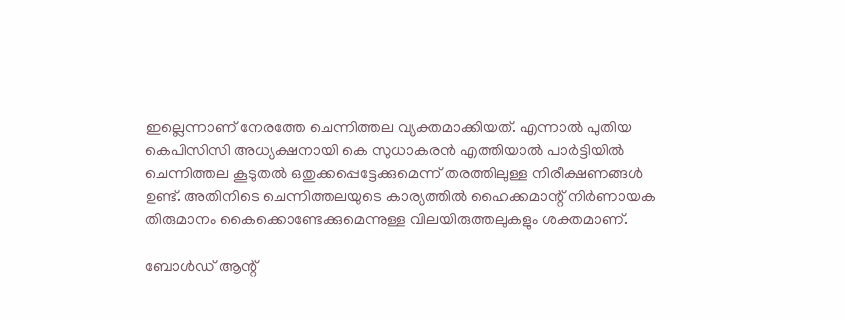ഇല്ലെന്നാണ് നേരത്തേ ചെന്നിത്തല വ്യക്തമാക്കിയത്. എന്നാൽ പുതിയ കെപിസിസി അധ്യക്ഷനായി കെ സുധാകരൻ എത്തിയാൽ പാർട്ടിയിൽ ചെന്നിത്തല കൂടുതൽ ഒതുക്കപ്പെട്ടേക്കുമെന്ന് തരത്തിലുള്ള നിരീക്ഷണങ്ങൾ ഉണ്ട്. അതിനിടെ ചെന്നിത്തലയുടെ കാര്യത്തിൽ ഹൈക്കമാന്റ് നിർണായക തിരുമാനം കൈക്കൊണ്ടേക്കുമെന്നുള്ള വിലയിരുത്തലുകളും ശക്തമാണ്.

ബോൾഡ് ആന്റ്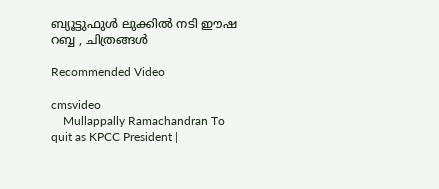ബ്യൂട്ടുഫുൾ ലുക്കിൽ നടി ഈഷ റബ്ബ , ചിത്രങ്ങൾ

Recommended Video

cmsvideo
    Mullappally Ramachandran To quit as KPCC President |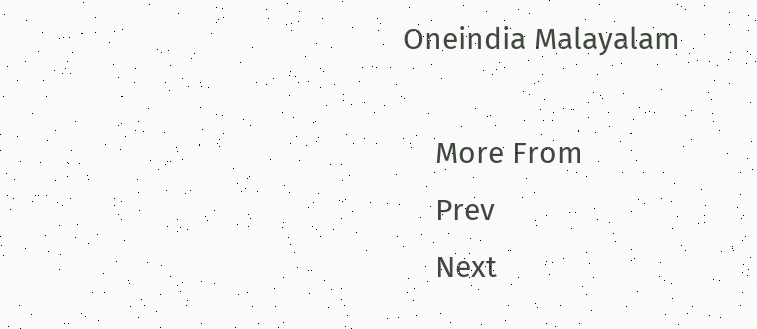Oneindia Malayalam

    More From
    Prev
    Next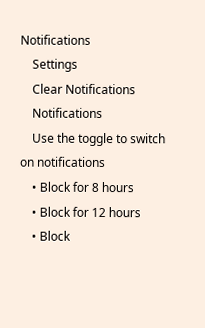Notifications
    Settings
    Clear Notifications
    Notifications
    Use the toggle to switch on notifications
    • Block for 8 hours
    • Block for 12 hours
    • Block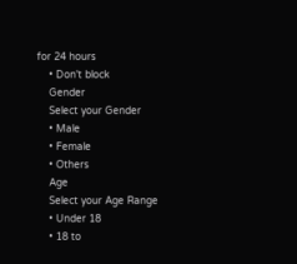for 24 hours
    • Don't block
    Gender
    Select your Gender
    • Male
    • Female
    • Others
    Age
    Select your Age Range
    • Under 18
    • 18 to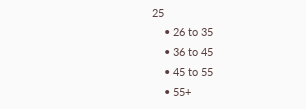25
    • 26 to 35
    • 36 to 45
    • 45 to 55
    • 55+